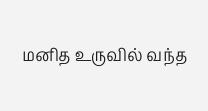மனித உருவில் வந்த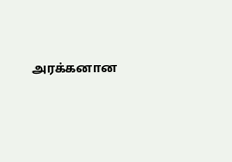அரக்கனான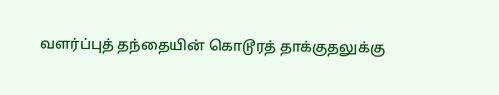வளர்ப்புத் தந்தையின் கொடூரத் தாக்குதலுக்கு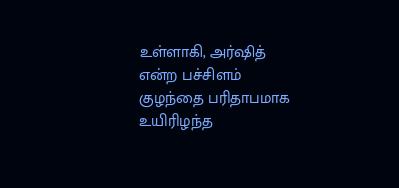உள்ளாகி, அர்ஷித் என்ற பச்சிளம் குழந்தை பரிதாபமாக உயிரிழந்த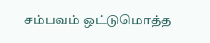சம்பவம் ஒட்டுமொத்த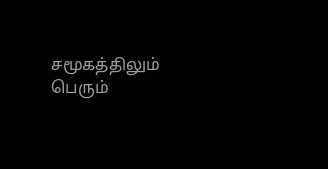சமூகத்திலும் பெரும்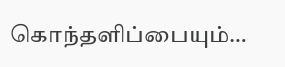கொந்தளிப்பையும்…